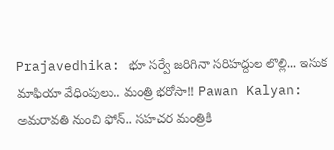Prajavedhika: భూ సర్వే జరిగినా సరిహద్దుల లొల్లి... ఇసుక మాఫియా వేధింపులు.. మంత్రి భరోసా!! Pawan Kalyan: అమరావతి నుంచి ఫోన్.. సహచర మంత్రికి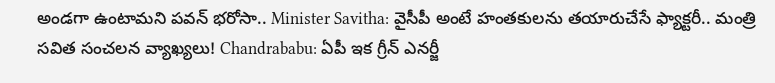అండగా ఉంటామని పవన్ భరోసా.. Minister Savitha: వైసీపీ అంటే హంతకులను తయారుచేసే ఫ్యాక్టరీ.. మంత్రి సవిత సంచలన వ్యాఖ్యలు! Chandrababu: ఏపీ ఇక గ్రీన్ ఎనర్జీ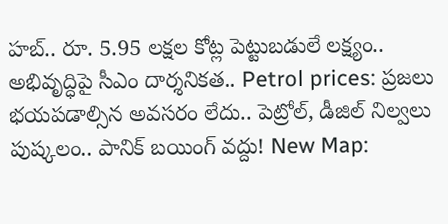హబ్.. రూ. 5.95 లక్షల కోట్ల పెట్టుబడులే లక్ష్యం.. అభివృద్ధిపై సీఎం దార్శనికత.. Petrol prices: ప్రజలు భయపడాల్సిన అవసరం లేదు.. పెట్రోల్, డీజిల్ నిల్వలు పుష్కలం.. పానిక్ బయింగ్ వద్దు! New Map: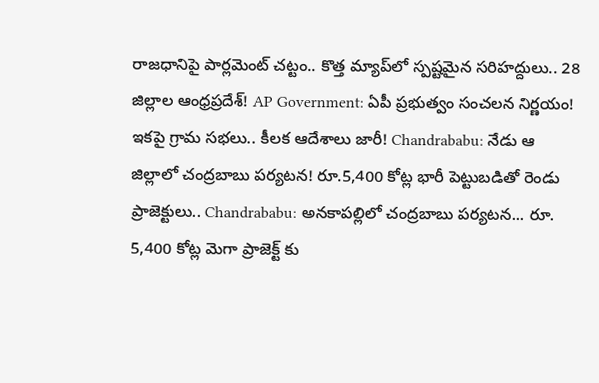రాజధానిపై పార్లమెంట్ చట్టం.. కొత్త మ్యాప్‌లో స్పష్టమైన సరిహద్దులు.. 28 జిల్లాల ఆంధ్రప్రదేశ్! AP Government: ఏపీ ప్రభుత్వం సంచలన నిర్ణయం! ఇకపై గ్రామ సభలు.. కీలక ఆదేశాలు జారీ! Chandrababu: నేడు ఆ జిల్లాలో చంద్రబాబు పర్యటన! రూ.5,400 కోట్ల భారీ పెట్టుబడితో రెండు ప్రాజెక్టులు.. Chandrababu: అనకాపల్లిలో చంద్రబాబు పర్యటన... రూ. 5,400 కోట్ల మెగా ప్రాజెక్ట్ కు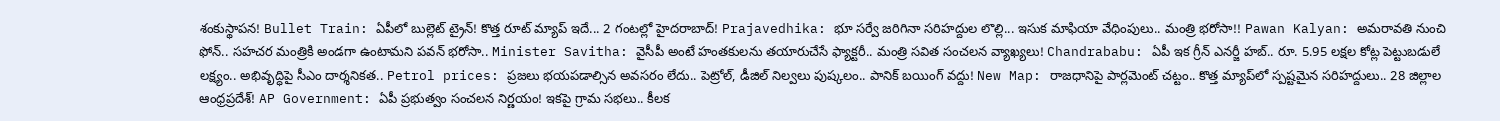శంకుస్థాపన! Bullet Train: ఏపీలో బుల్లెట్ ట్రైన్! కొత్త రూట్ మ్యాప్ ఇదే... 2 గంటల్లో హైదరాబాద్! Prajavedhika: భూ సర్వే జరిగినా సరిహద్దుల లొల్లి... ఇసుక మాఫియా వేధింపులు.. మంత్రి భరోసా!! Pawan Kalyan: అమరావతి నుంచి ఫోన్.. సహచర మంత్రికి అండగా ఉంటామని పవన్ భరోసా.. Minister Savitha: వైసీపీ అంటే హంతకులను తయారుచేసే ఫ్యాక్టరీ.. మంత్రి సవిత సంచలన వ్యాఖ్యలు! Chandrababu: ఏపీ ఇక గ్రీన్ ఎనర్జీ హబ్.. రూ. 5.95 లక్షల కోట్ల పెట్టుబడులే లక్ష్యం.. అభివృద్ధిపై సీఎం దార్శనికత.. Petrol prices: ప్రజలు భయపడాల్సిన అవసరం లేదు.. పెట్రోల్, డీజిల్ నిల్వలు పుష్కలం.. పానిక్ బయింగ్ వద్దు! New Map: రాజధానిపై పార్లమెంట్ చట్టం.. కొత్త మ్యాప్‌లో స్పష్టమైన సరిహద్దులు.. 28 జిల్లాల ఆంధ్రప్రదేశ్! AP Government: ఏపీ ప్రభుత్వం సంచలన నిర్ణయం! ఇకపై గ్రామ సభలు.. కీలక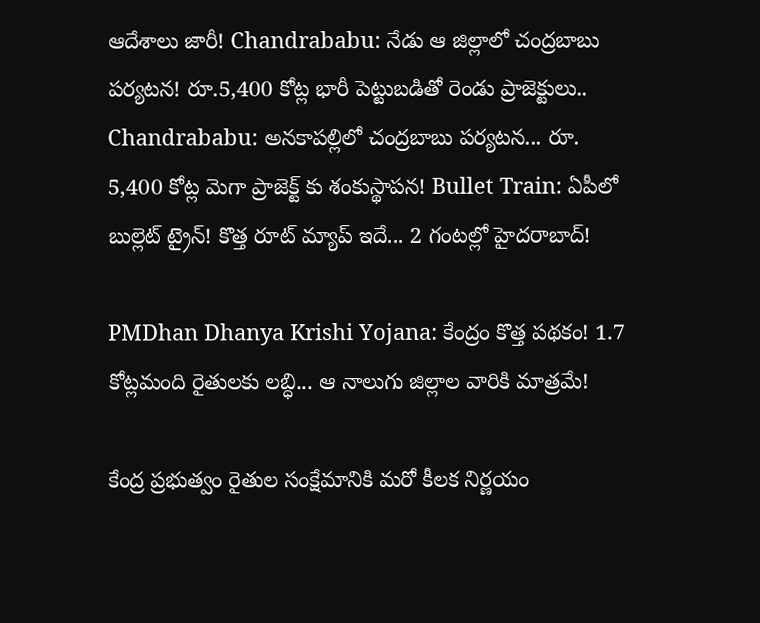ఆదేశాలు జారీ! Chandrababu: నేడు ఆ జిల్లాలో చంద్రబాబు పర్యటన! రూ.5,400 కోట్ల భారీ పెట్టుబడితో రెండు ప్రాజెక్టులు.. Chandrababu: అనకాపల్లిలో చంద్రబాబు పర్యటన... రూ. 5,400 కోట్ల మెగా ప్రాజెక్ట్ కు శంకుస్థాపన! Bullet Train: ఏపీలో బుల్లెట్ ట్రైన్! కొత్త రూట్ మ్యాప్ ఇదే... 2 గంటల్లో హైదరాబాద్!

PMDhan Dhanya Krishi Yojana: కేంద్రం కొత్త పథకం! 1.7 కోట్లమంది రైతులకు లబ్ధి... ఆ నాలుగు జిల్లాల వారికి మాత్రమే!

కేంద్ర ప్రభుత్వం రైతుల సంక్షేమానికి మరో కీలక నిర్ణయం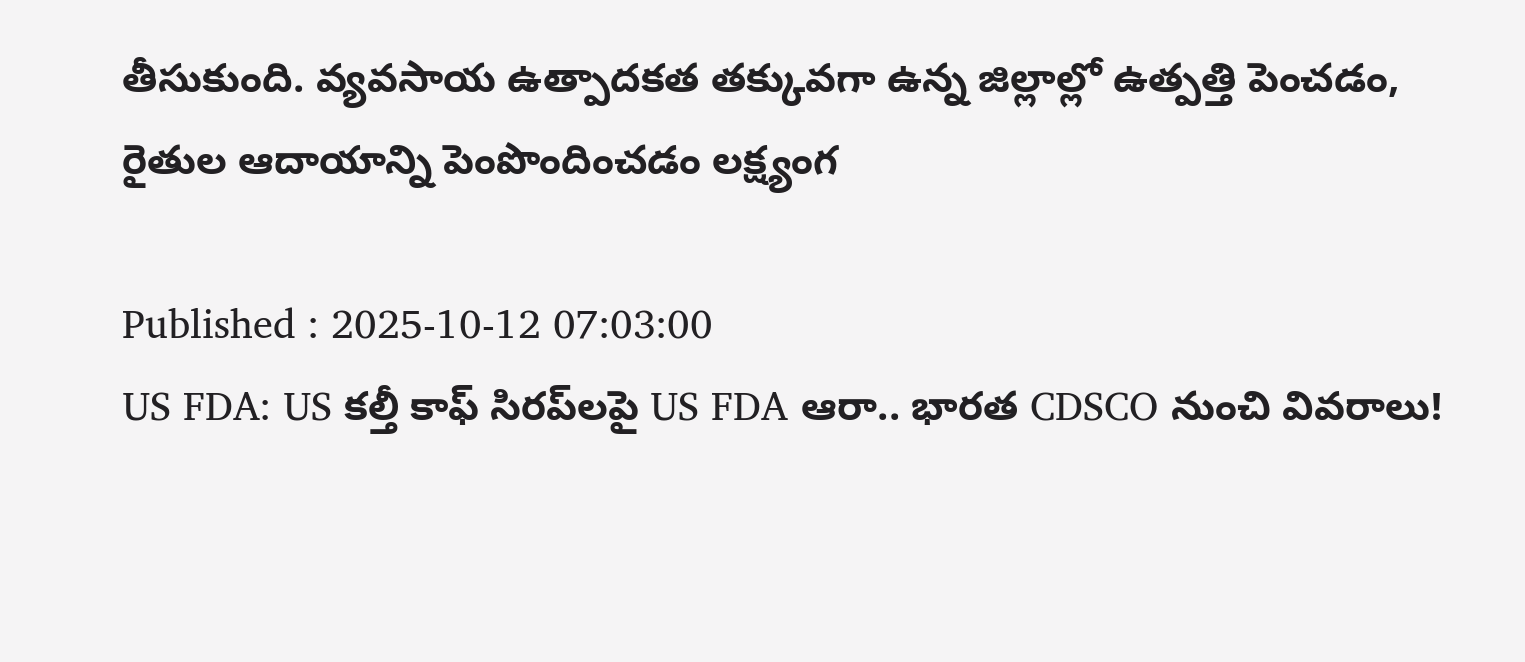తీసుకుంది. వ్యవసాయ ఉత్పాదకత తక్కువగా ఉన్న జిల్లాల్లో ఉత్పత్తి పెంచడం, రైతుల ఆదాయాన్ని పెంపొందించడం లక్ష్యంగ

Published : 2025-10-12 07:03:00
US FDA: US కల్తీ కాఫ్ సిరప్‌లపై US FDA ఆరా.. భారత CDSCO నుంచి వివరాలు!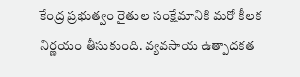కేంద్ర ప్రభుత్వం రైతుల సంక్షేమానికి మరో కీలక నిర్ణయం తీసుకుంది. వ్యవసాయ ఉత్పాదకత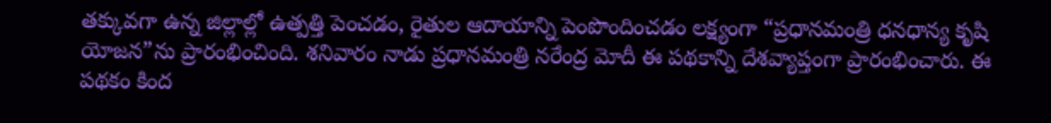తక్కువగా ఉన్న జిల్లాల్లో ఉత్పత్తి పెంచడం, రైతుల ఆదాయాన్ని పెంపొందించడం లక్ష్యంగా “ప్రధానమంత్రి ధనధాన్య కృషి యోజన”ను ప్రారంభించింది. శనివారం నాడు ప్రధానమంత్రి నరేంద్ర మోదీ ఈ పథకాన్ని దేశవ్యాప్తంగా ప్రారంభించారు. ఈ పథకం కింద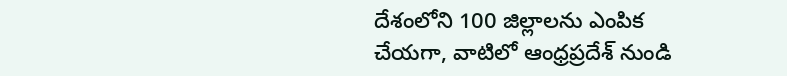దేశంలోని 100 జిల్లాలను ఎంపిక చేయగా, వాటిలో ఆంధ్రప్రదేశ్‌ నుండి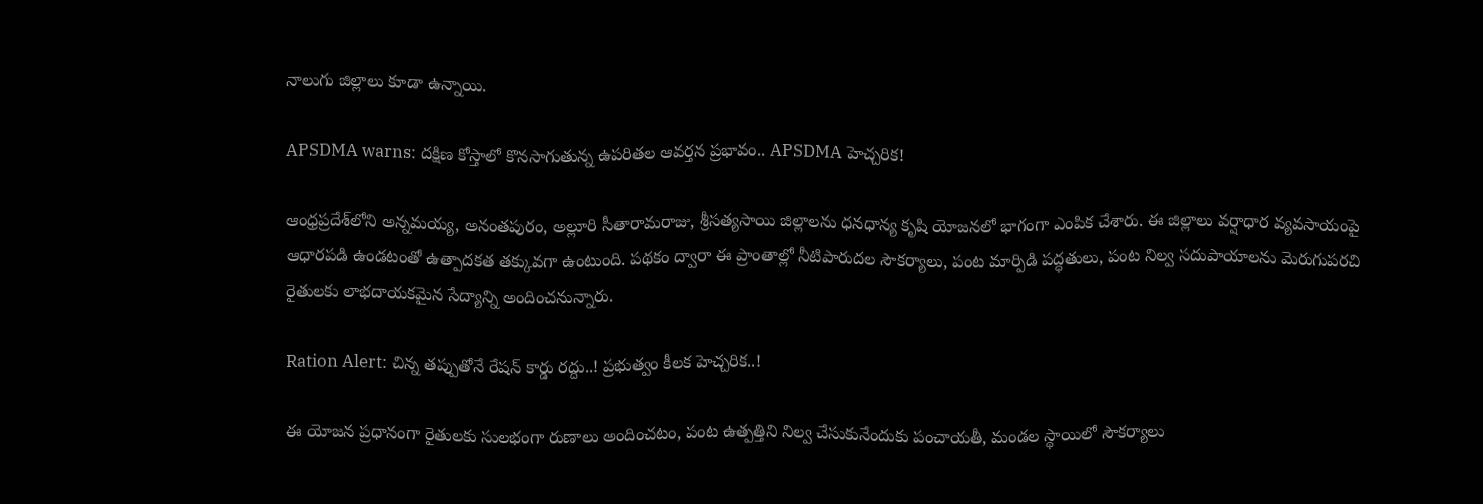నాలుగు జిల్లాలు కూడా ఉన్నాయి.

APSDMA warns: దక్షిణ కోస్తాలో కొనసాగుతున్న ఉపరితల ఆవర్తన ప్రభావం.. APSDMA హెచ్చరిక!

ఆంధ్రప్రదేశ్‌లోని అన్నమయ్య, అనంతపురం, అల్లూరి సీతారామరాజు, శ్రీసత్యసాయి జిల్లాలను ధనధాన్య కృషి యోజనలో భాగంగా ఎంపిక చేశారు. ఈ జిల్లాలు వర్షాధార వ్యవసాయంపై ఆధారపడి ఉండటంతో ఉత్పాదకత తక్కువగా ఉంటుంది. పథకం ద్వారా ఈ ప్రాంతాల్లో నీటిపారుదల సౌకర్యాలు, పంట మార్పిడి పద్ధతులు, పంట నిల్వ సదుపాయాలను మెరుగుపరచి రైతులకు లాభదాయకమైన సేద్యాన్ని అందించనున్నారు.

Ration Alert: చిన్న తప్పుతోనే రేషన్ కార్డు రద్దు..! ప్రభుత్వం కీలక హెచ్చరిక..!

ఈ యోజన ప్రధానంగా రైతులకు సులభంగా రుణాలు అందించటం, పంట ఉత్పత్తిని నిల్వ చేసుకునేందుకు పంచాయతీ, మండల స్థాయిలో సౌకర్యాలు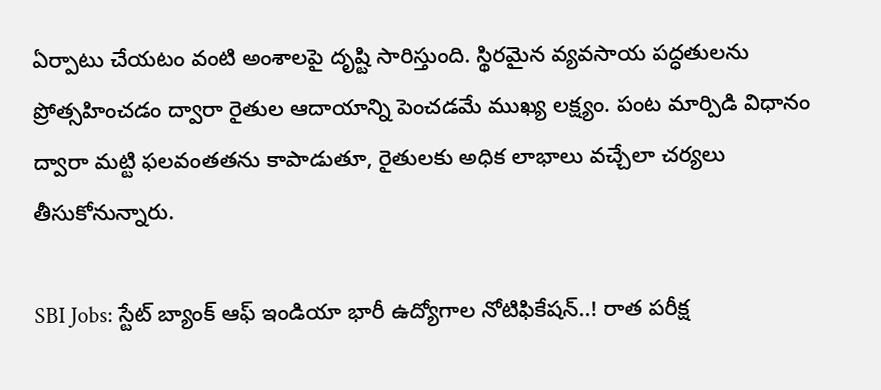ఏర్పాటు చేయటం వంటి అంశాలపై దృష్టి సారిస్తుంది. స్థిరమైన వ్యవసాయ పద్ధతులను ప్రోత్సహించడం ద్వారా రైతుల ఆదాయాన్ని పెంచడమే ముఖ్య లక్ష్యం. పంట మార్పిడి విధానం ద్వారా మట్టి ఫలవంతతను కాపాడుతూ, రైతులకు అధిక లాభాలు వచ్చేలా చర్యలు తీసుకోనున్నారు.

SBI Jobs: స్టేట్ బ్యాంక్ ఆఫ్ ఇండియా భారీ ఉద్యోగాల నోటిఫికేషన్..! రాత పరీక్ష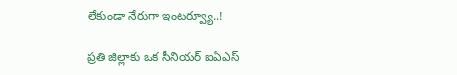లేకుండా నేరుగా ఇంటర్వ్యూ..!

ప్రతి జిల్లాకు ఒక సీనియర్‌ ఐఏఎస్‌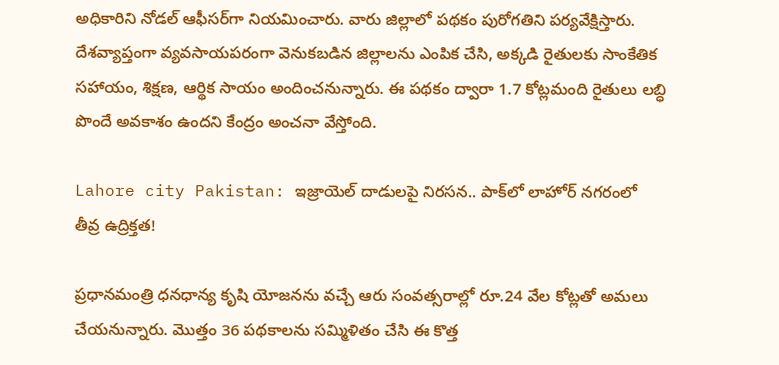అధికారిని నోడల్‌ ఆఫీసర్‌గా నియమించారు. వారు జిల్లాలో పథకం పురోగతిని పర్యవేక్షిస్తారు. దేశవ్యాప్తంగా వ్యవసాయపరంగా వెనుకబడిన జిల్లాలను ఎంపిక చేసి, అక్కడి రైతులకు సాంకేతిక సహాయం, శిక్షణ, ఆర్థిక సాయం అందించనున్నారు. ఈ పథకం ద్వారా 1.7 కోట్లమంది రైతులు లబ్ధి పొందే అవకాశం ఉందని కేంద్రం అంచనా వేస్తోంది.

Lahore city Pakistan: ఇజ్రాయెల్ దాడులపై నిరసన.. పాక్‌లో లాహోర్ నగరంలో తీవ్ర ఉద్రిక్తత!

ప్రధానమంత్రి ధనధాన్య కృషి యోజనను వచ్చే ఆరు సంవత్సరాల్లో రూ.24 వేల కోట్లతో అమలు చేయనున్నారు. మొత్తం 36 పథకాలను సమ్మిళితం చేసి ఈ కొత్త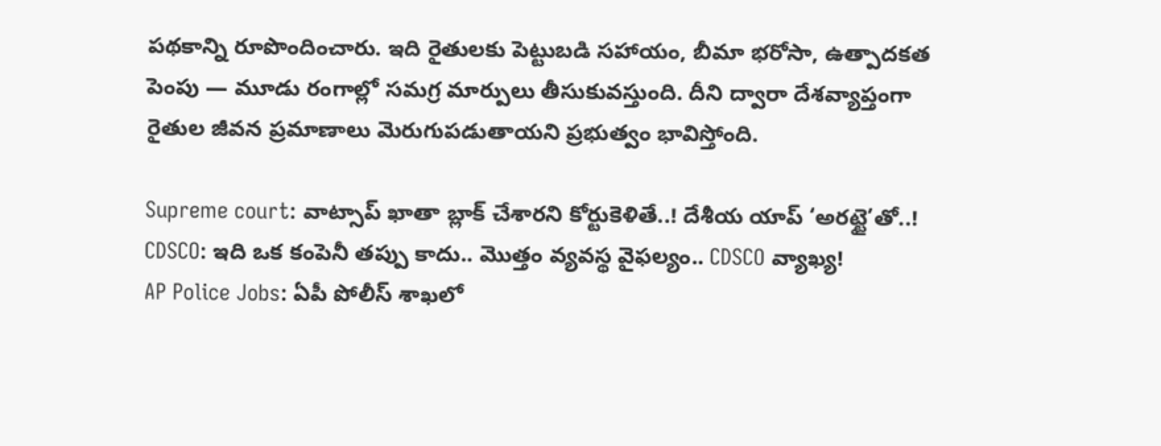పథకాన్ని రూపొందించారు. ఇది రైతులకు పెట్టుబడి సహాయం, బీమా భరోసా, ఉత్పాదకత పెంపు — మూడు రంగాల్లో సమగ్ర మార్పులు తీసుకువస్తుంది. దీని ద్వారా దేశవ్యాప్తంగా రైతుల జీవన ప్రమాణాలు మెరుగుపడుతాయని ప్రభుత్వం భావిస్తోంది.

Supreme court: వాట్సాప్ ఖాతా బ్లాక్ చేశారని కోర్టుకెళితే..! దేశీయ యాప్ ‘అరట్టై’తో..!
CDSCO: ఇది ఒక కంపెనీ తప్పు కాదు.. మొత్తం వ్యవస్థ వైఫల్యం.. CDSCO వ్యాఖ్య!
AP Police Jobs: ఏపీ పోలీస్ శాఖలో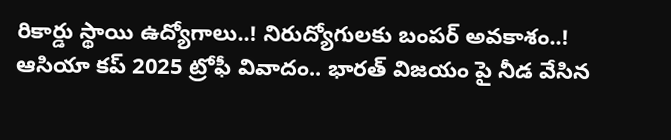రికార్డు స్థాయి ఉద్యోగాలు..! నిరుద్యోగులకు బంపర్ అవకాశం..!
ఆసియా కప్ 2025 ట్రోఫీ వివాదం.. భారత్ విజయం పై నీడ వేసిన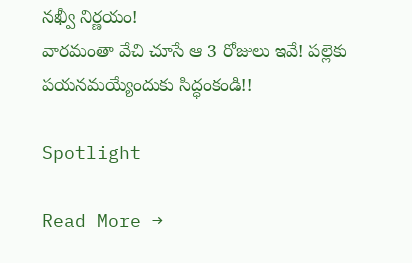నఖ్వీ నిర్ణయం!
వారమంతా వేచి చూసే ఆ 3 రోజులు ఇవే! పల్లెకు పయనమయ్యేందుకు సిద్ధంకండి!!

Spotlight

Read More →